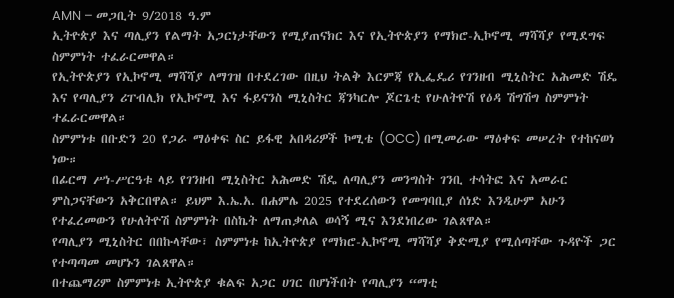AMN – መጋቢት 9/2018 ዓ.ም
ኢትዮጵያ እና ጣሊያን የልማት አጋርነታቸውን የሚያጠናክር እና የኢትዮጵያን የማክሮ-ኢኮኖሚ ማሻሻያ የሚደግፍ ስምምነት ተፈራርመዋል።
የኢትዮጵያን የኢኮኖሚ ማሻሻያ ለማገዝ በተደረገው በዚህ ትልቅ እርምጃ የኢፌዴሪ የገንዘብ ሚኒስትር አሕመድ ሽዴ እና የጣሊያን ሪፐብሊክ የኢኮኖሚ እና ፋይናንስ ሚኒስትር ጃንካርሎ ጆርጌቲ የሁለትዮሽ የዕዳ ሽግሽግ ስምምነት ተፈራርመዋል።
ስምምነቱ በቡድን 20 የጋራ ማዕቀፍ ስር ይፋዊ አበዳሪዎች ኮሚቴ (OCC) በሚመራው ማዕቀፍ መሠረት የተከናወነ ነው።
በፊርማ ሥነ-ሥርዓቱ ላይ የገንዘብ ሚኒስትር አሕመድ ሽዴ ለጣሊያን መንግስት ገንቢ ተሳትፎ እና አመራር ምስጋናቸውን አቅርበዋል። ይህም እ.ኤ.አ. በሐምሌ 2025 የተደረሰውን የመግባቢያ ሰነድ እንዲሁም አሁን የተፈረመውን የሁለትዮሽ ስምምነት በስኬት ለማጠቃለል ወሳኝ ሚና እንደነበረው ገልጸዋል።
የጣሊያን ሚኒስትር በበኩላቸው፣ ስምምነቱ ከኢትዮጵያ የማክሮ-ኢኮኖሚ ማሻሻያ ቅድሚያ የሚሰጣቸው ጉዳዮች ጋር የተጣጣመ መሆኑን ገልጸዋል።
በተጨማሪም ስምምነቱ ኢትዮጵያ ቁልፍ አጋር ሀገር በሆነችበት የጣሊያን “ማቲ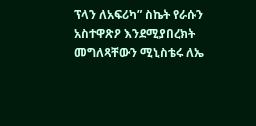ፕላን ለአፍሪካ” ስኬት የራሱን አስተዋጽዖ እንደሚያበረክት መግለጻቸውን ሚኒስቴሩ ለኤ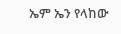ኤም ኤን የላከው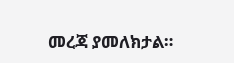መረጃ ያመለክታል።